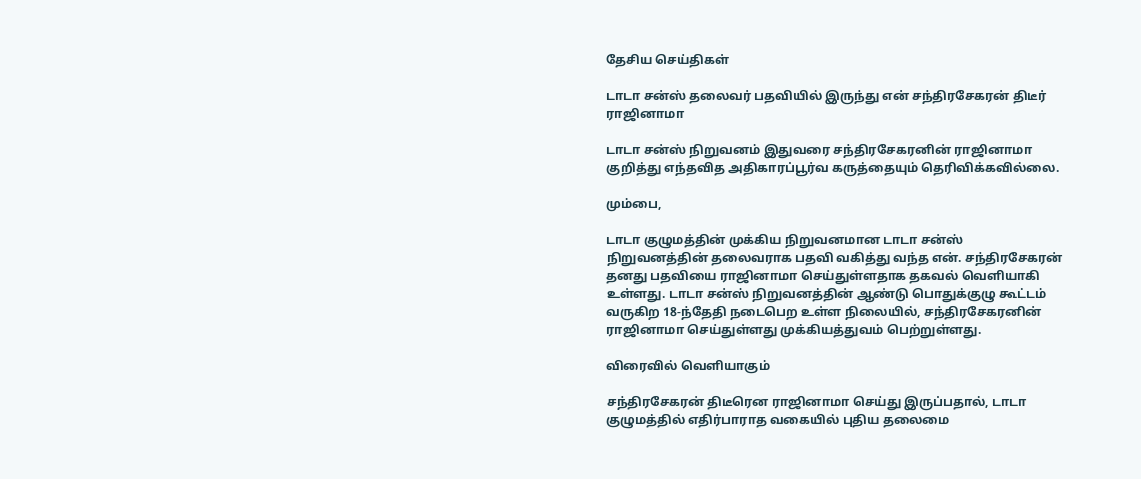தேசிய செய்திகள்

டாடா சன்ஸ் தலைவர் பதவியில் இருந்து என் சந்திரசேகரன் திடீர் ராஜினாமா

டாடா சன்ஸ் நிறுவனம் இதுவரை சந்திரசேகரனின் ராஜினாமா குறித்து எந்தவித அதிகாரப்பூர்வ கருத்தையும் தெரிவிக்கவில்லை.

மும்பை,

டாடா குழுமத்தின் முக்கிய நிறுவனமான டாடா சன்ஸ் நிறுவனத்தின் தலைவராக பதவி வகித்து வந்த என். சந்திரசேகரன் தனது பதவியை ராஜினாமா செய்துள்ளதாக தகவல் வெளியாகி உள்ளது. டாடா சன்ஸ் நிறுவனத்தின் ஆண்டு பொதுக்குழு கூட்டம் வருகிற 18-ந்தேதி நடைபெற உள்ள நிலையில், சந்திரசேகரனின் ராஜினாமா செய்துள்ளது முக்கியத்துவம் பெற்றுள்ளது.

விரைவில் வெளியாகும்

சந்திரசேகரன் திடீரென ராஜினாமா செய்து இருப்பதால், டாடா குழுமத்தில் எதிர்பாராத வகையில் புதிய தலைமை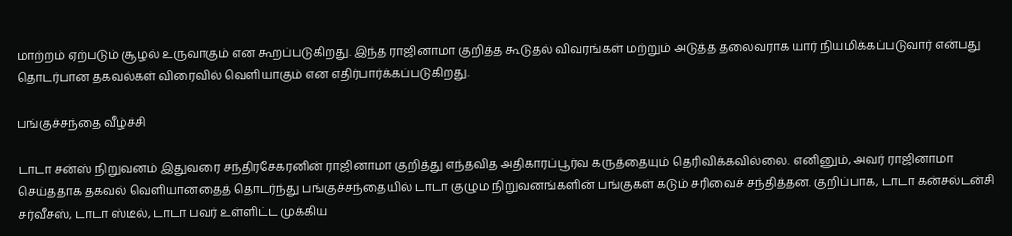மாற்றம் ஏற்படும் சூழல் உருவாகும் என கூறப்படுகிறது. இந்த ராஜினாமா குறித்த கூடுதல் விவரங்கள் மற்றும் அடுத்த தலைவராக யார் நியமிக்கப்படுவார் என்பது தொடர்பான தகவல்கள் விரைவில் வெளியாகும் என எதிர்பார்க்கப்படுகிறது.

பங்குச்சந்தை வீழ்ச்சி

டாடா சன்ஸ் நிறுவனம் இதுவரை சந்திரசேகரனின் ராஜினாமா குறித்து எந்தவித அதிகாரப்பூர்வ கருத்தையும் தெரிவிக்கவில்லை. எனினும், அவர் ராஜினாமா செய்ததாக தகவல் வெளியானதைத் தொடர்ந்து பங்குச்சந்தையில் டாடா குழும நிறுவனங்களின் பங்குகள் கடும் சரிவைச் சந்தித்தன. குறிப்பாக, டாடா கன்சல்டன்சி சர்வீசஸ், டாடா ஸ்டீல், டாடா பவர் உள்ளிட்ட முக்கிய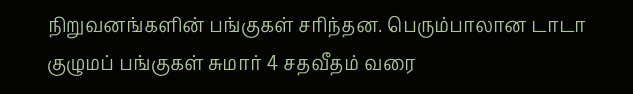நிறுவனங்களின் பங்குகள் சரிந்தன. பெரும்பாலான டாடா குழுமப் பங்குகள் சுமார் 4 சதவீதம் வரை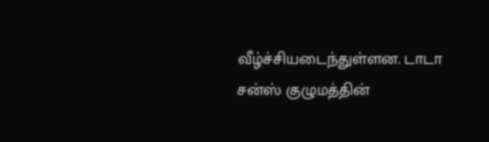வீழ்ச்சியடைந்துள்ளன. டாடா சன்ஸ் குழுமத்தின்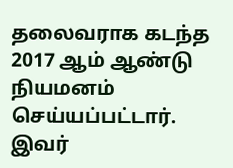தலைவராக கடந்த 2017 ஆம் ஆண்டு நியமனம் செய்யப்பட்டார். இவர்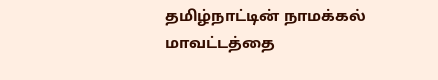தமிழ்நாட்டின் நாமக்கல் மாவட்டத்தை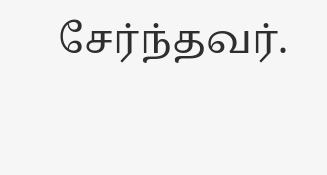சேர்ந்தவர்.